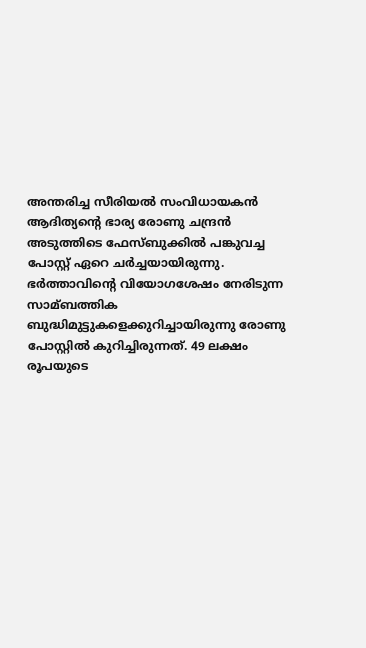അന്തരിച്ച സീരിയല്‍ സംവിധായകൻ ആദിത്യന്റെ ഭാര്യ രോണു ചന്ദ്രൻ അടുത്തിടെ ഫേസ്ബുക്കില്‍ പങ്കുവച്ച പോസ്റ്റ് ഏറെ ചർച്ചയായിരുന്നു. ഭർത്താവിന്റെ വിയോഗശേഷം നേരിടുന്ന സാമ്ബത്തിക ബുദ്ധിമുട്ടുകളെക്കുറിച്ചായിരുന്നു രോണു പോസ്റ്റില്‍ കുറിച്ചിരുന്നത്. 49 ലക്ഷം രൂപയുടെ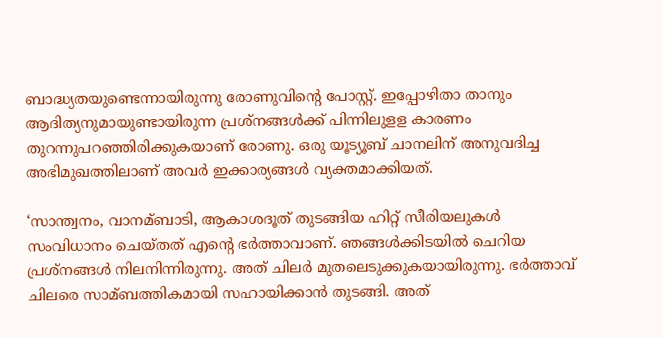ബാദ്ധ്യതയുണ്ടെന്നായിരുന്നു രോണുവിന്റെ പോസ്റ്റ്. ഇപ്പോഴിതാ താനും ആദിത്യനുമായുണ്ടായിരുന്ന പ്രശ്നങ്ങള്‍ക്ക് പിന്നിലുളള കാരണം തുറന്നുപറഞ്ഞിരിക്കുകയാണ് രോണു. ഒരു യൂട്യൂബ് ചാനലിന് അനുവദിച്ച അഭിമുഖത്തിലാണ് അവർ ഇക്കാര്യങ്ങള്‍ വ്യക്തമാക്കിയത്.

‘സാന്ത്വനം, വാനമ്ബാടി, ആകാശദൂത് തുടങ്ങിയ ഹിറ്റ് സീരിയലുകള്‍ സംവിധാനം ചെയ്തത് എന്റെ ഭർത്താവാണ്. ഞങ്ങള്‍ക്കിടയില്‍ ചെറിയ പ്രശ്നങ്ങള്‍ നിലനിന്നിരുന്നു. അത് ചിലർ മുതലെടുക്കുകയായിരുന്നു. ഭർത്താവ് ചിലരെ സാമ്ബത്തികമായി സഹായിക്കാൻ തുടങ്ങി. അത്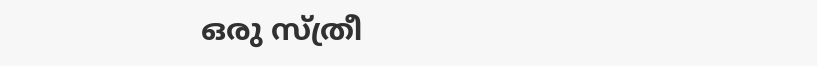ഒരു സ്ത്രീ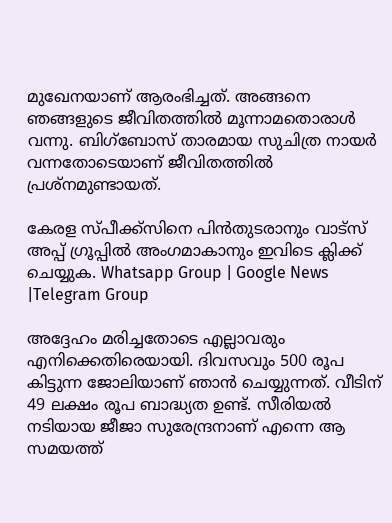മുഖേനയാണ് ആരംഭിച്ചത്. അങ്ങനെ ഞങ്ങളുടെ ജീവിതത്തില്‍ മൂന്നാമതൊരാള്‍ വന്നു. ബിഗ്‌ബോസ് താരമായ സുചിത്ര നായർ വന്നതോടെയാണ് ജീവിതത്തില്‍ പ്രശ്നമുണ്ടായത്.

കേരള സ്പീക്ക്സിനെ പിൻതുടരാനും വാട്സ് അപ്പ് ഗ്രൂപ്പിൽ അംഗമാകാനും ഇവിടെ ക്ലിക്ക് ചെയ്യുക. Whatsapp Group | Google News |Telegram Group

അദ്ദേഹം മരിച്ചതോടെ എല്ലാവരും എനിക്കെതിരെയായി. ദിവസവും 500 രൂപ കിട്ടുന്ന ജോലിയാണ് ഞാൻ ചെയ്യുന്നത്. വീടിന് 49 ലക്ഷം രൂപ ബാദ്ധ്യത ഉണ്ട്. സീരിയല്‍ നടിയായ ജീജാ സുരേന്ദ്രനാണ് എന്നെ ആ സമയത്ത്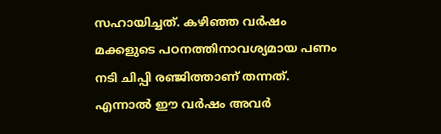സഹായിച്ചത്. കഴിഞ്ഞ വർഷം മക്കളുടെ പഠനത്തിനാവശ്യമായ പണം നടി ചിപ്പി രഞ്ജിത്താണ് തന്നത്. എന്നാല്‍ ഈ വർഷം അവർ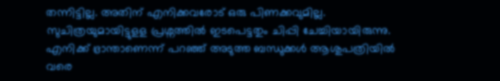തന്നിട്ടില്ല. അതിന് എനിക്കവരോട് ഒരു പിണക്കവുമില്ല. സുചിത്രയുമായിട്ടുളള പ്രശ്നത്തില്‍ ഇടപെട്ടതും ചിപ്പി ചേച്ചിയായിരുന്നു. എനിക്ക് ഭ്രാന്താണെന്ന് പറഞ്ഞ് അടുത്ത ബന്ധുക്കള്‍ ആശുപത്രിയില്‍ വരെ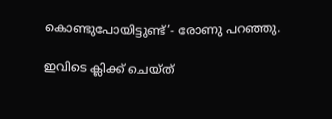കൊണ്ടുപോയിട്ടുണ്ട്’- രോണു പറഞ്ഞു.

ഇവിടെ ക്ലിക്ക് ചെയ്ത്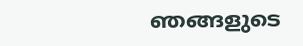ഞങ്ങളുടെ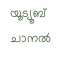യൂട്യൂബ് ചാനൽ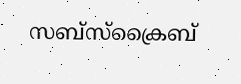സബ്സ്ക്രൈബ്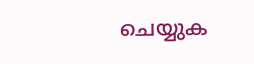ചെയ്യുക